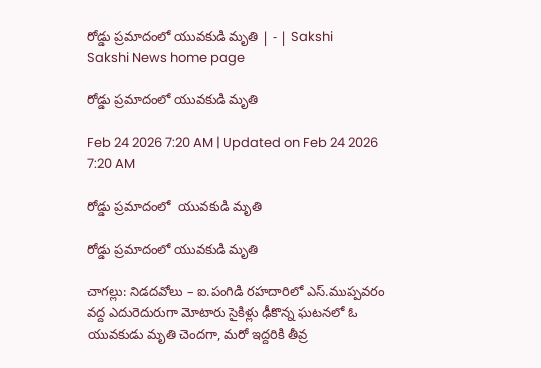రోడ్డు ప్రమాదంలో యువకుడి మృతి | - | Sakshi
Sakshi News home page

రోడ్డు ప్రమాదంలో యువకుడి మృతి

Feb 24 2026 7:20 AM | Updated on Feb 24 2026 7:20 AM

రోడ్డు ప్రమాదంలో  యువకుడి మృతి

రోడ్డు ప్రమాదంలో యువకుడి మృతి

చాగల్లు: నిడదవోలు – ఐ.పంగిడి రహదారిలో ఎస్‌.ముప్పవరం వద్ద ఎదురెదురుగా మోటారు సైకిళ్లు ఢీకొన్న ఘటనలో ఓ యువకుడు మృతి చెందగా, మరో ఇద్దరికి తీవ్ర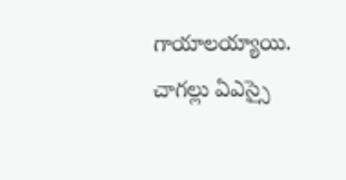గాయాలయ్యాయి. చాగల్లు ఏఎస్సై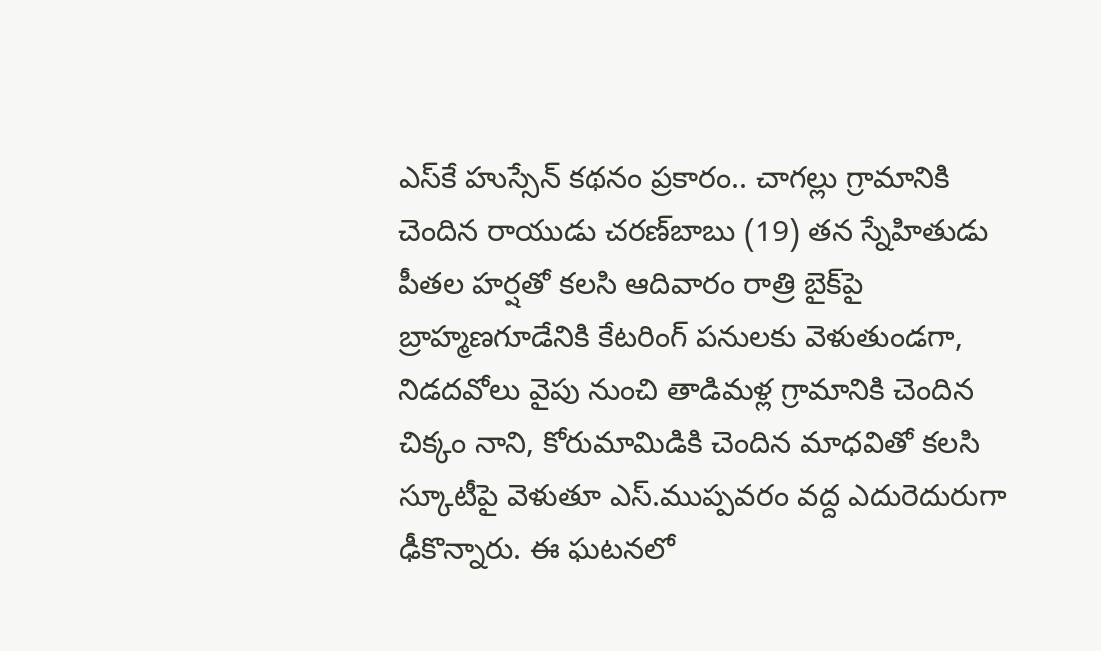ఎస్‌కే హుస్సేన్‌ కథనం ప్రకారం.. చాగల్లు గ్రామానికి చెందిన రాయుడు చరణ్‌బాబు (19) తన స్నేహితుడు పీతల హర్షతో కలసి ఆదివారం రాత్రి బైక్‌పై బ్రాహ్మణగూడేనికి కేటరింగ్‌ పనులకు వెళుతుండగా, నిడదవోలు వైపు నుంచి తాడిమళ్ల గ్రామానికి చెందిన చిక్కం నాని, కోరుమామిడికి చెందిన మాధవితో కలసి స్కూటీపై వెళుతూ ఎస్‌.ముప్పవరం వద్ద ఎదురెదురుగా ఢీకొన్నారు. ఈ ఘటనలో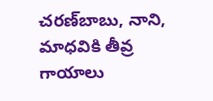చరణ్‌బాబు, నాని, మాధవికి తీవ్ర గాయాలు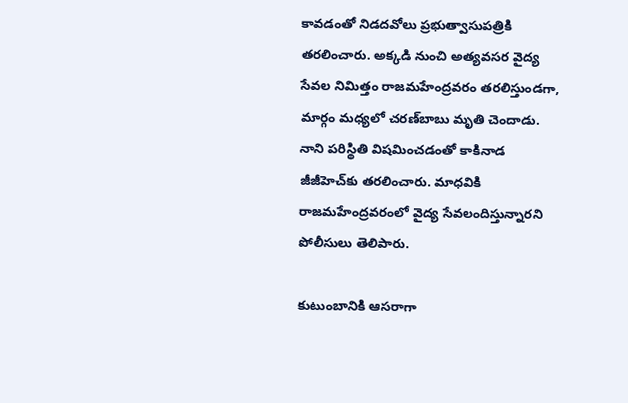కావడంతో నిడదవోలు ప్రభుత్వాసుపత్రికి తరలించారు. అక్కడి నుంచి అత్యవసర వైద్య సేవల నిమిత్తం రాజమహేంద్రవరం తరలిస్తుండగా, మార్గం మధ్యలో చరణ్‌బాబు మృతి చెందాడు. నాని పరిస్థితి విషమించడంతో కాకినాడ జీజీహెచ్‌కు తరలించారు. మాధవికి రాజమహేంద్రవరంలో వైద్య సేవలందిస్తున్నారని పోలీసులు తెలిపారు.

కుటుంబానికి ఆసరాగా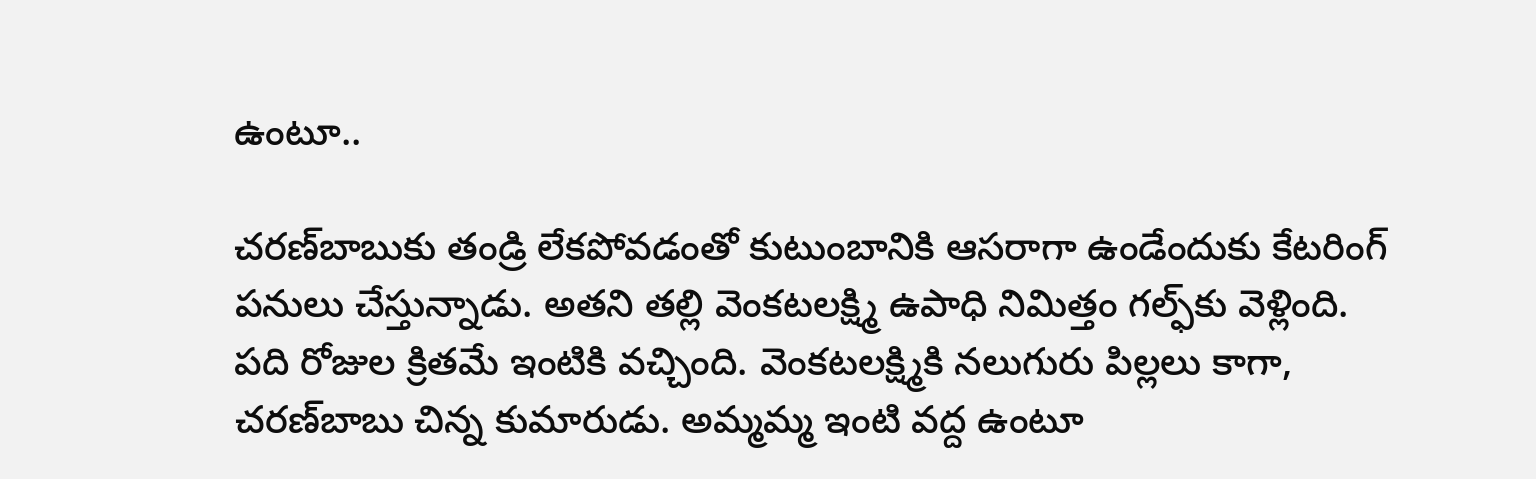ఉంటూ..

చరణ్‌బాబుకు తండ్రి లేకపోవడంతో కుటుంబానికి ఆసరాగా ఉండేందుకు కేటరింగ్‌ పనులు చేస్తున్నాడు. అతని తల్లి వెంకటలక్ష్మి ఉపాధి నిమిత్తం గల్ఫ్‌కు వెళ్లింది. పది రోజుల క్రితమే ఇంటికి వచ్చింది. వెంకటలక్ష్మికి నలుగురు పిల్లలు కాగా, చరణ్‌బాబు చిన్న కుమారుడు. అమ్మమ్మ ఇంటి వద్ద ఉంటూ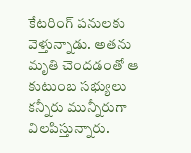కేటరింగ్‌ పనులకు వెళ్తున్నాడు. అతను మృతి చెందడంతో ఆ కుటుంబ సభ్యులు కన్నీరు మున్నీరుగా విలపిస్తున్నారు.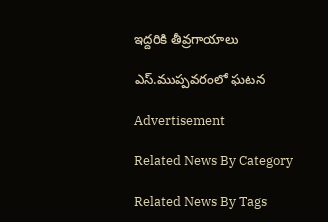ఇద్దరికి తీవ్రగాయాలు

ఎస్‌.ముప్పవరంలో ఘటన

Advertisement

Related News By Category

Related News By Tags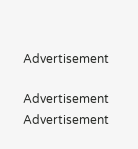Advertisement

Advertisement
Advertisement